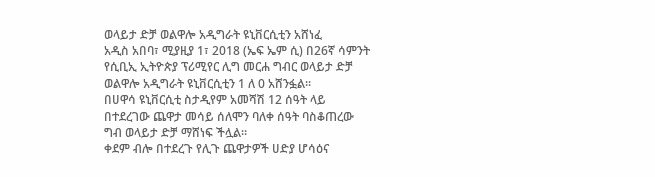ወላይታ ድቻ ወልዋሎ አዲግራት ዩኒቨርሲቲን አሸነፈ
አዲስ አበባ፣ ሚያዚያ 1፣ 2018 (ኤፍ ኤም ሲ) በ26ኛ ሳምንት የሲቢኢ ኢትዮጵያ ፕሪሚየር ሊግ መርሐ ግብር ወላይታ ድቻ ወልዋሎ አዲግራት ዩኒቨርሲቲን 1 ለ 0 አሸንፏል፡፡
በሀዋሳ ዩኒቨርሲቲ ስታዲየም አመሻሽ 12 ሰዓት ላይ በተደረገው ጨዋታ መሳይ ሰለሞን ባለቀ ሰዓት ባስቆጠረው ግብ ወላይታ ድቻ ማሸነፍ ችሏል።
ቀደም ብሎ በተደረጉ የሊጉ ጨዋታዎች ሀድያ ሆሳዕና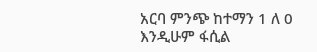አርባ ምንጭ ከተማን 1 ለ 0 እንዲሁም ፋሲል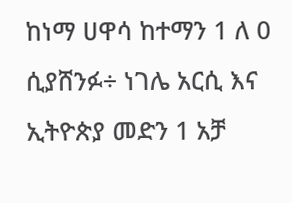ከነማ ሀዋሳ ከተማን 1 ለ 0 ሲያሸንፉ÷ ነገሌ አርሲ እና ኢትዮጵያ መድን 1 አቻ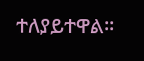ተለያይተዋል፡፡